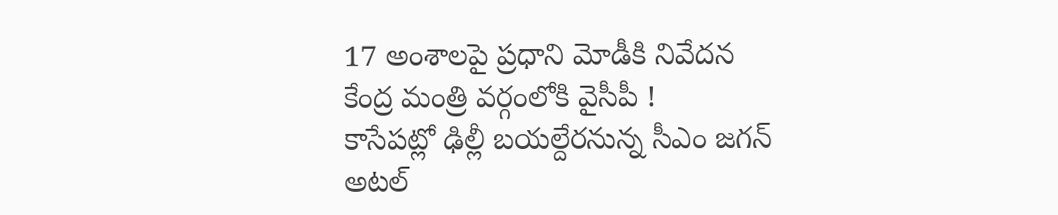17 అంశాలపై ప్రధాని మోడీకి నివేదన
కేంద్ర మంత్రి వర్గంలోకి వైసీపీ !
కాసేపట్లో ఢిల్లీ బయల్దేరనున్న సీఎం జగన్
అటల్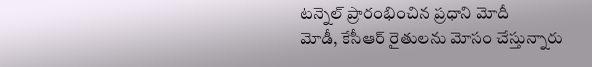టన్నెల్ ప్రారంభించిన ప్రధాని మోదీ
మోడీ, కేసీఆర్ రైతులను మోసం చేస్తున్నారు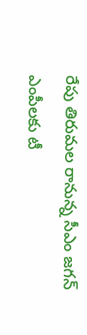రేపు తిరుమల రానున్న సీఎం జగన్
ఎంపీలకు టీ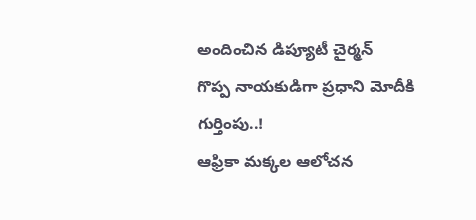అందించిన డిప్యూటీ చైర్మన్
గొప్ప నాయకుడిగా ప్రధాని మోదీకి గుర్తింపు..!
ఆఫ్రికా మక్కల ఆలోచన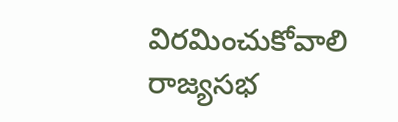విరమించుకోవాలి
రాజ్యసభ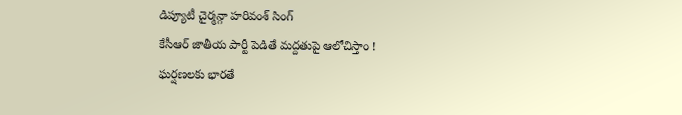డిప్యూటీ చైర్మన్గా హరివంశ్ సింగ్
కేసీఆర్ జాతీయ పార్టీ పెడితే మద్దతుపై ఆలోచిస్తాం !
ఘర్షణలకు భారతే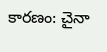కారణం: చైనా